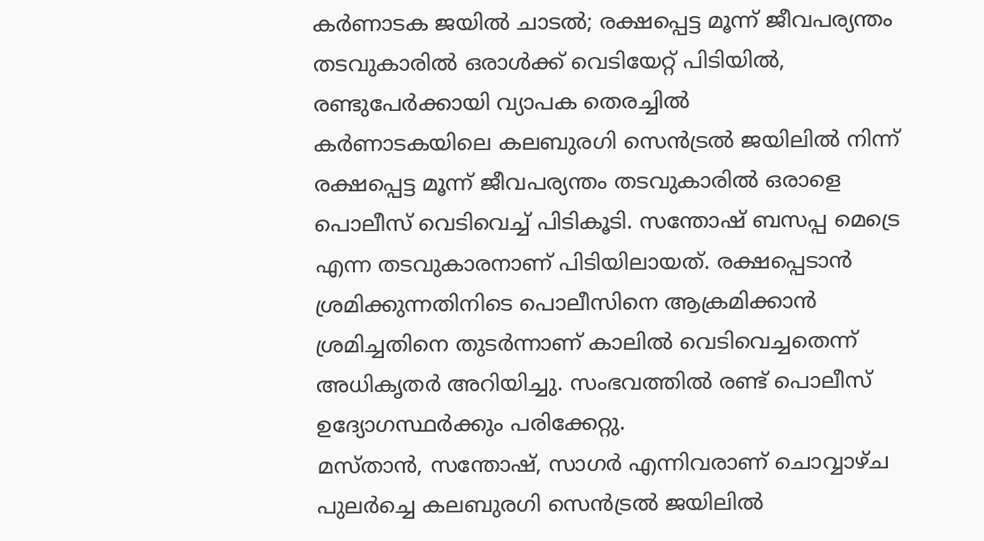കർണാടക ജയിൽ ചാടൽ; രക്ഷപ്പെട്ട മൂന്ന് ജീവപര്യന്തം തടവുകാരിൽ ഒരാൾക്ക് വെടിയേറ്റ് പിടിയിൽ, രണ്ടുപേർക്കായി വ്യാപക തെരച്ചിൽ
കർണാടകയിലെ കലബുരഗി സെൻട്രൽ ജയിലിൽ നിന്ന് രക്ഷപ്പെട്ട മൂന്ന് ജീവപര്യന്തം തടവുകാരിൽ ഒരാളെ പൊലീസ് വെടിവെച്ച് പിടികൂടി. സന്തോഷ് ബസപ്പ മെട്രെ എന്ന തടവുകാരനാണ് പിടിയിലായത്. രക്ഷപ്പെടാൻ ശ്രമിക്കുന്നതിനിടെ പൊലീസിനെ ആക്രമിക്കാൻ ശ്രമിച്ചതിനെ തുടർന്നാണ് കാലിൽ വെടിവെച്ചതെന്ന് അധികൃതർ അറിയിച്ചു. സംഭവത്തിൽ രണ്ട് പൊലീസ് ഉദ്യോഗസ്ഥർക്കും പരിക്കേറ്റു.
മസ്താൻ, സന്തോഷ്, സാഗർ എന്നിവരാണ് ചൊവ്വാഴ്ച പുലർച്ചെ കലബുരഗി സെൻട്രൽ ജയിലിൽ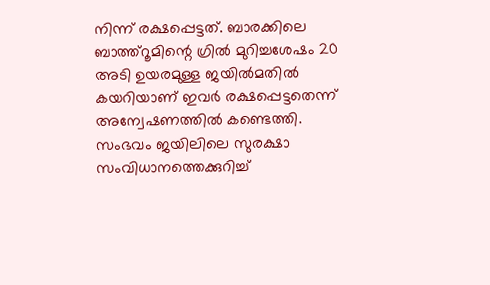നിന്ന് രക്ഷപ്പെട്ടത്. ബാരക്കിലെ ബാത്ത്റൂമിന്റെ ഗ്രിൽ മുറിച്ചശേഷം 20 അടി ഉയരമുള്ള ജയിൽമതിൽ കയറിയാണ് ഇവർ രക്ഷപ്പെട്ടതെന്ന് അന്വേഷണത്തിൽ കണ്ടെത്തി. സംഭവം ജയിലിലെ സുരക്ഷാ സംവിധാനത്തെക്കുറിച്ച്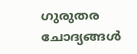ഗുരുതര ചോദ്യങ്ങൾ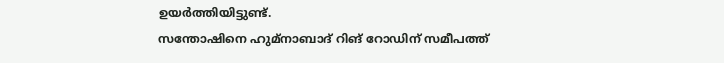ഉയർത്തിയിട്ടുണ്ട്.
സന്തോഷിനെ ഹുമ്നാബാദ് റിങ് റോഡിന് സമീപത്ത്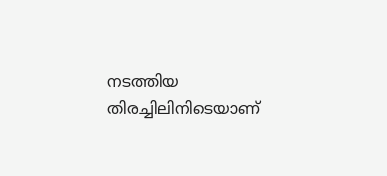നടത്തിയ തിരച്ചിലിനിടെയാണ്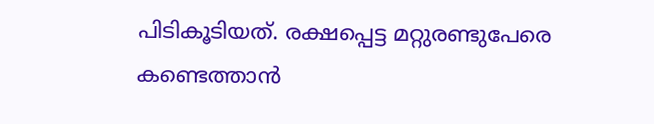പിടികൂടിയത്. രക്ഷപ്പെട്ട മറ്റുരണ്ടുപേരെ കണ്ടെത്താൻ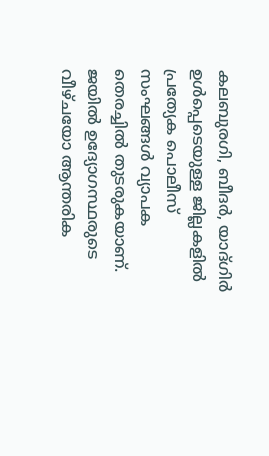കലബുരഗി, ബീദർ, യാദ്ഗിർ ഉൾപ്പെടെയുള്ള ജില്ലകളിൽ പ്രത്യേക പൊലീസ് സംഘങ്ങൾ വ്യാപക തെരച്ചിൽ തുടരുകയാണ്. ജയിൽ ഉദ്യോഗസ്ഥരുടെ വീഴ്ചയോ ആന്തരിക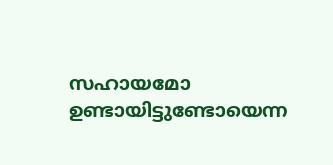സഹായമോ ഉണ്ടായിട്ടുണ്ടോയെന്ന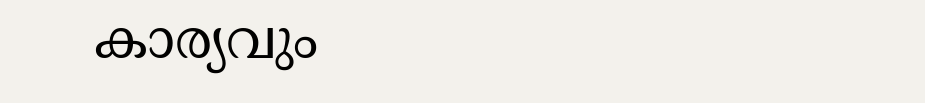കാര്യവും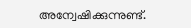അന്വേഷിക്കുന്നുണ്ട്.